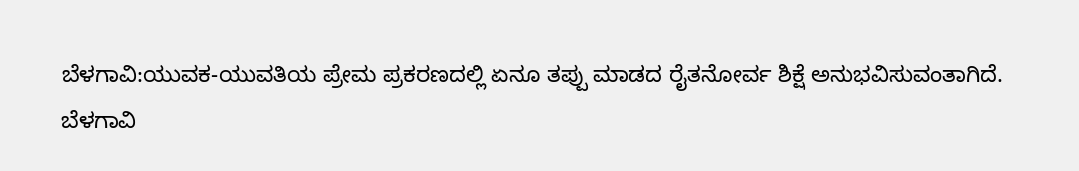ಬೆಳಗಾವಿ:ಯುವಕ-ಯುವತಿಯ ಪ್ರೇಮ ಪ್ರಕರಣದಲ್ಲಿ ಏನೂ ತಪ್ಪು ಮಾಡದ ರೈತನೋರ್ವ ಶಿಕ್ಷೆ ಅನುಭವಿಸುವಂತಾಗಿದೆ.
ಬೆಳಗಾವಿ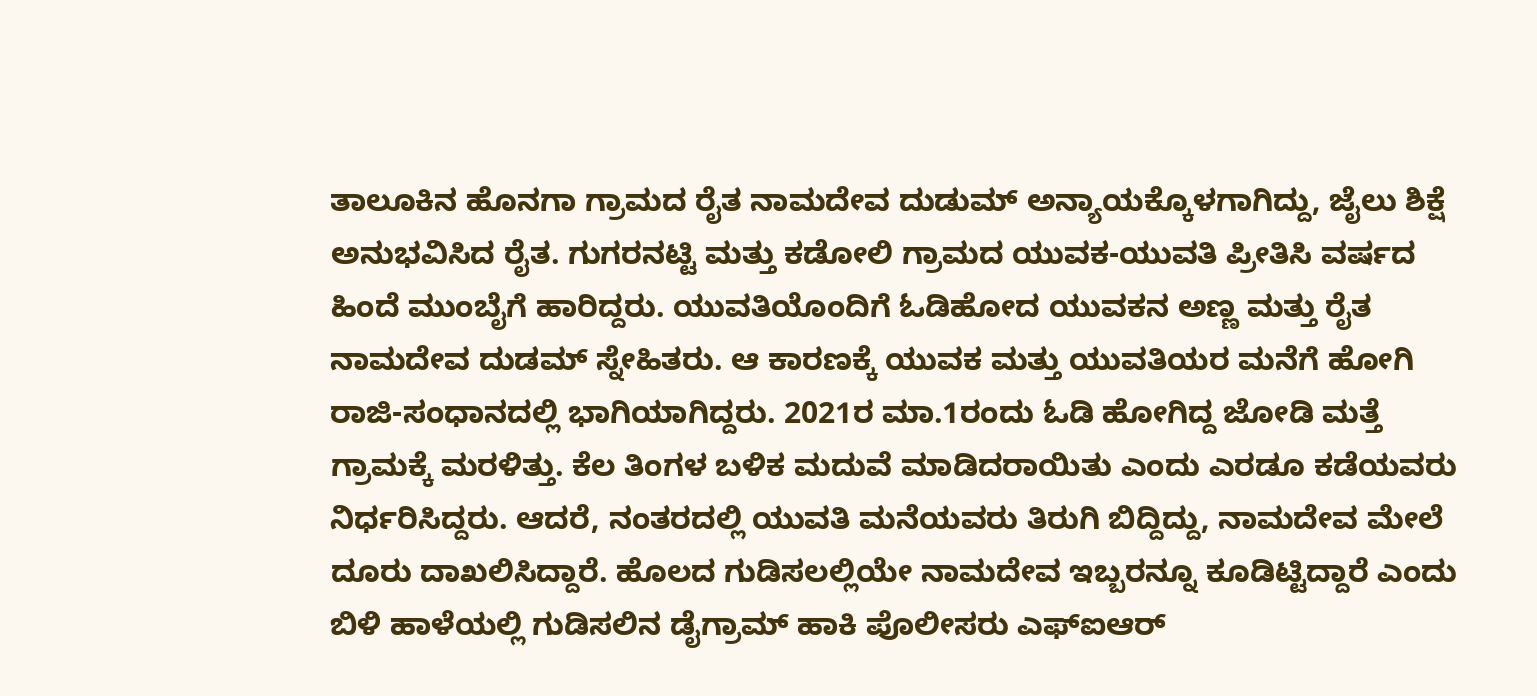ತಾಲೂಕಿನ ಹೊನಗಾ ಗ್ರಾಮದ ರೈತ ನಾಮದೇವ ದುಡುಮ್ ಅನ್ಯಾಯಕ್ಕೊಳಗಾಗಿದ್ದು, ಜೈಲು ಶಿಕ್ಷೆ ಅನುಭವಿಸಿದ ರೈತ. ಗುಗರನಟ್ಟಿ ಮತ್ತು ಕಡೋಲಿ ಗ್ರಾಮದ ಯುವಕ-ಯುವತಿ ಪ್ರೀತಿಸಿ ವರ್ಷದ ಹಿಂದೆ ಮುಂಬೈಗೆ ಹಾರಿದ್ದರು. ಯುವತಿಯೊಂದಿಗೆ ಓಡಿಹೋದ ಯುವಕನ ಅಣ್ಣ ಮತ್ತು ರೈತ ನಾಮದೇವ ದುಡಮ್ ಸ್ನೇಹಿತರು. ಆ ಕಾರಣಕ್ಕೆ ಯುವಕ ಮತ್ತು ಯುವತಿಯರ ಮನೆಗೆ ಹೋಗಿ ರಾಜಿ-ಸಂಧಾನದಲ್ಲಿ ಭಾಗಿಯಾಗಿದ್ದರು. 2021ರ ಮಾ.1ರಂದು ಓಡಿ ಹೋಗಿದ್ದ ಜೋಡಿ ಮತ್ತೆ ಗ್ರಾಮಕ್ಕೆ ಮರಳಿತ್ತು. ಕೆಲ ತಿಂಗಳ ಬಳಿಕ ಮದುವೆ ಮಾಡಿದರಾಯಿತು ಎಂದು ಎರಡೂ ಕಡೆಯವರು ನಿರ್ಧರಿಸಿದ್ದರು. ಆದರೆ, ನಂತರದಲ್ಲಿ ಯುವತಿ ಮನೆಯವರು ತಿರುಗಿ ಬಿದ್ದಿದ್ದು, ನಾಮದೇವ ಮೇಲೆ ದೂರು ದಾಖಲಿಸಿದ್ದಾರೆ. ಹೊಲದ ಗುಡಿಸಲಲ್ಲಿಯೇ ನಾಮದೇವ ಇಬ್ಬರನ್ನೂ ಕೂಡಿಟ್ಟಿದ್ದಾರೆ ಎಂದು ಬಿಳಿ ಹಾಳೆಯಲ್ಲಿ ಗುಡಿಸಲಿನ ಡೈಗ್ರಾಮ್ ಹಾಕಿ ಪೊಲೀಸರು ಎಫ್ಐಆರ್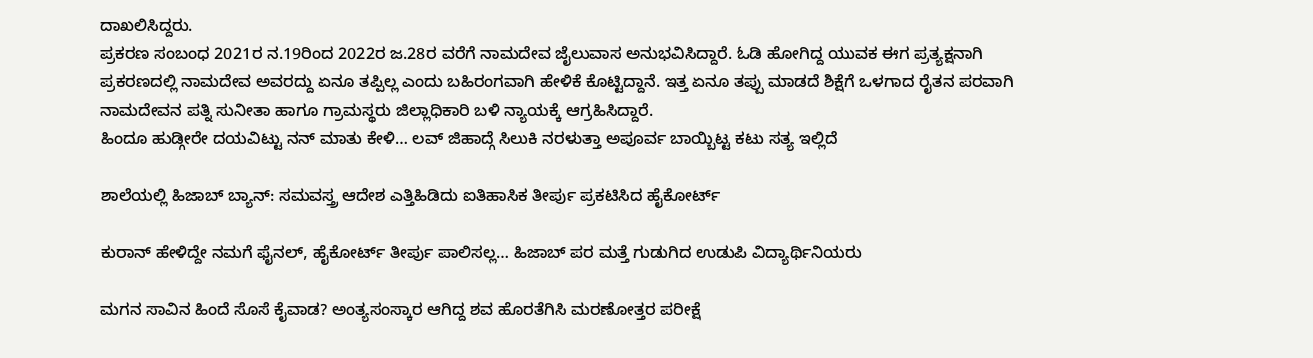ದಾಖಲಿಸಿದ್ದರು.
ಪ್ರಕರಣ ಸಂಬಂಧ 2021ರ ನ.19ರಿಂದ 2022ರ ಜ.28ರ ವರೆಗೆ ನಾಮದೇವ ಜೈಲುವಾಸ ಅನುಭವಿಸಿದ್ದಾರೆ. ಓಡಿ ಹೋಗಿದ್ದ ಯುವಕ ಈಗ ಪ್ರತ್ಯಕ್ಷನಾಗಿ ಪ್ರಕರಣದಲ್ಲಿ ನಾಮದೇವ ಅವರದ್ದು ಏನೂ ತಪ್ಪಿಲ್ಲ ಎಂದು ಬಹಿರಂಗವಾಗಿ ಹೇಳಿಕೆ ಕೊಟ್ಟಿದ್ದಾನೆ. ಇತ್ತ ಏನೂ ತಪ್ಪು ಮಾಡದೆ ಶಿಕ್ಷೆಗೆ ಒಳಗಾದ ರೈತನ ಪರವಾಗಿ ನಾಮದೇವನ ಪತ್ನಿ ಸುನೀತಾ ಹಾಗೂ ಗ್ರಾಮಸ್ಥರು ಜಿಲ್ಲಾಧಿಕಾರಿ ಬಳಿ ನ್ಯಾಯಕ್ಕೆ ಆಗ್ರಹಿಸಿದ್ದಾರೆ.
ಹಿಂದೂ ಹುಡ್ಗೀರೇ ದಯವಿಟ್ಟು ನನ್ ಮಾತು ಕೇಳಿ… ಲವ್ ಜಿಹಾದ್ಗೆ ಸಿಲುಕಿ ನರಳುತ್ತಾ ಅಪೂರ್ವ ಬಾಯ್ಬಿಟ್ಟ ಕಟು ಸತ್ಯ ಇಲ್ಲಿದೆ

ಶಾಲೆಯಲ್ಲಿ ಹಿಜಾಬ್ ಬ್ಯಾನ್: ಸಮವಸ್ತ್ರ ಆದೇಶ ಎತ್ತಿಹಿಡಿದು ಐತಿಹಾಸಿಕ ತೀರ್ಪು ಪ್ರಕಟಿಸಿದ ಹೈಕೋರ್ಟ್

ಕುರಾನ್ ಹೇಳಿದ್ದೇ ನಮಗೆ ಫೈನಲ್, ಹೈಕೋರ್ಟ್ ತೀರ್ಪು ಪಾಲಿಸಲ್ಲ… ಹಿಜಾಬ್ ಪರ ಮತ್ತೆ ಗುಡುಗಿದ ಉಡುಪಿ ವಿದ್ಯಾರ್ಥಿನಿಯರು

ಮಗನ ಸಾವಿನ ಹಿಂದೆ ಸೊಸೆ ಕೈವಾಡ? ಅಂತ್ಯಸಂಸ್ಕಾರ ಆಗಿದ್ದ ಶವ ಹೊರತೆಗಿಸಿ ಮರಣೋತ್ತರ ಪರೀಕ್ಷೆ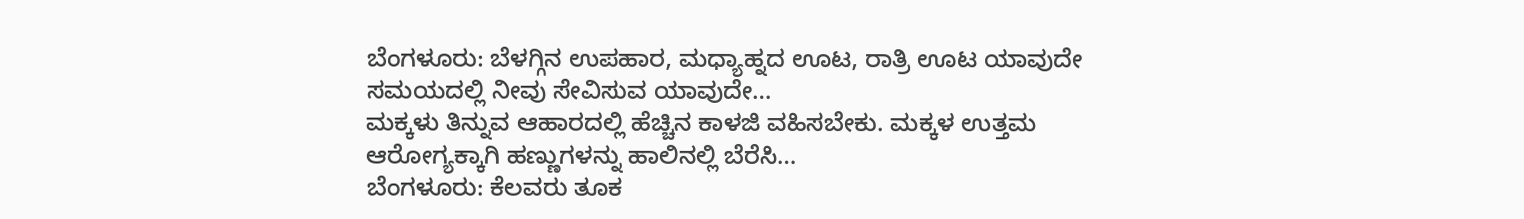ಬೆಂಗಳೂರು: ಬೆಳಗ್ಗಿನ ಉಪಹಾರ, ಮಧ್ಯಾಹ್ನದ ಊಟ, ರಾತ್ರಿ ಊಟ ಯಾವುದೇ ಸಮಯದಲ್ಲಿ ನೀವು ಸೇವಿಸುವ ಯಾವುದೇ…
ಮಕ್ಕಳು ತಿನ್ನುವ ಆಹಾರದಲ್ಲಿ ಹೆಚ್ಚಿನ ಕಾಳಜಿ ವಹಿಸಬೇಕು. ಮಕ್ಕಳ ಉತ್ತಮ ಆರೋಗ್ಯಕ್ಕಾಗಿ ಹಣ್ಣುಗಳನ್ನು ಹಾಲಿನಲ್ಲಿ ಬೆರೆಸಿ…
ಬೆಂಗಳೂರು: ಕೆಲವರು ತೂಕ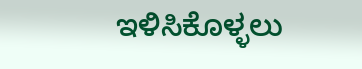ಇಳಿಸಿಕೊಳ್ಳಲು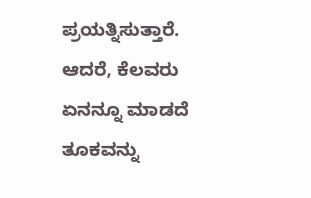ಪ್ರಯತ್ನಿಸುತ್ತಾರೆ. ಆದರೆ, ಕೆಲವರು ಏನನ್ನೂ ಮಾಡದೆ ತೂಕವನ್ನು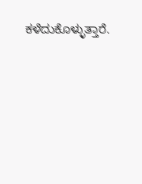ಕಳೆದುಕೊಳ್ಳುತ್ತಾರೆ.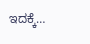ಇದಕ್ಕೆ…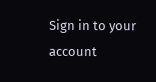Sign in to your account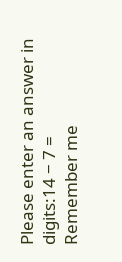Please enter an answer in digits:14 − 7 =
Remember me